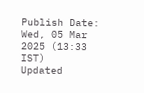Publish Date: Wed, 05 Mar 2025 (13:33 IST)
Updated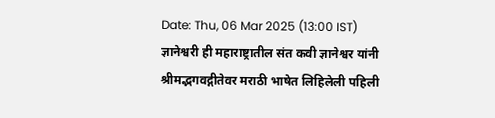Date: Thu, 06 Mar 2025 (13:00 IST)
ज्ञानेश्वरी ही महाराष्ट्रातील संत कवी ज्ञानेश्वर यांनी श्रीमद्भगवद्गीतेवर मराठी भाषेत लिहिलेली पहिली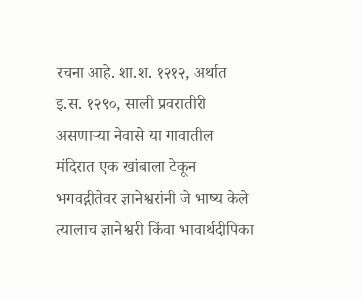रचना आहे. शा.श. १२१२, अर्थात इ.स. १२९०, साली प्रवरातीरी असणाऱ्या नेवासे या गावातील मंदिरात एक खांबाला टेकून भगवद्गीतेवर ज्ञानेश्वरांनी जे भाष्य केले त्यालाच ज्ञानेश्वरी किंवा भावार्थदीपिका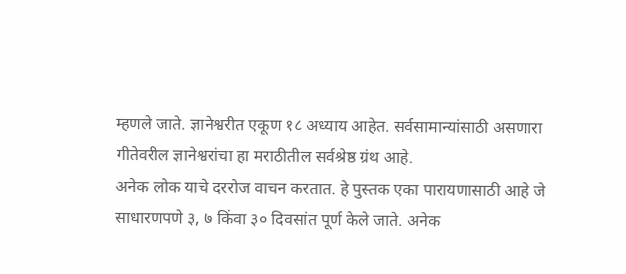म्हणले जाते. ज्ञानेश्वरीत एकूण १८ अध्याय आहेत. सर्वसामान्यांसाठी असणारा गीतेवरील ज्ञानेश्वरांचा हा मराठीतील सर्वश्रेष्ठ ग्रंथ आहे.
अनेक लोक याचे दररोज वाचन करतात. हे पुस्तक एका पारायणासाठी आहे जे साधारणपणे ३, ७ किंवा ३० दिवसांत पूर्ण केले जाते. अनेक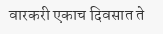वारकरी एकाच दिवसात ते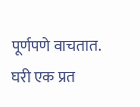पूर्णपणे वाचतात. घरी एक प्रत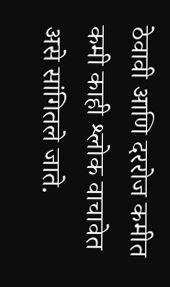ठेवावी आणि दररोज कमीत कमी काही श्लोक वाचावेत असे सांगितले जाते.